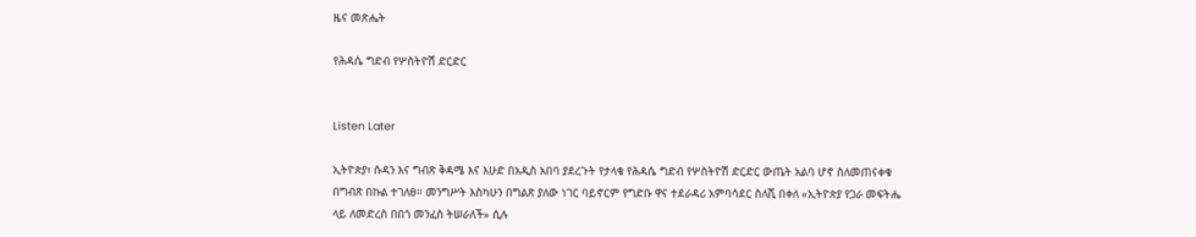ዜና መጽሔት

የሕዳሴ ግድብ የሦስትዮሽ ድርድር


Listen Later

ኢትዮጵያ፣ ሱዳን እና ግብጽ ቅዳሜ እና እሁድ በአዲስ አበባ ያደረጉት የታላቁ የሕዳሴ ግድብ የሦስትዮሽ ድርድር ውጤት አልባ ሆኖ ስለመጠናቀቁ በግብጽ በኩል ተገለፀ። መንግሥት እስካሁን በግልጽ ያለው ነገር ባይኖርም የግድቡ ዋና ተደራዳሪ አምባሳደር ስለሺ በቀለ «ኢትዮጵያ የጋራ መፍትሔ ላይ ለመድረስ በበጎ መንፈስ ትሠራለች» ሲሉ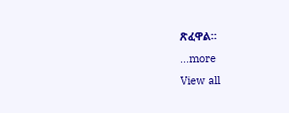ጽፈዋል።
...more
View all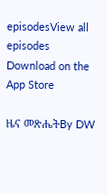episodesView all episodes
Download on the App Store

ዜና መጽሔትBy DW